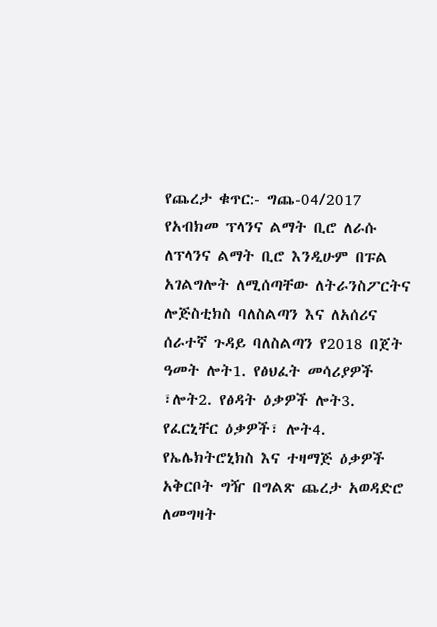የጨረታ ቁጥር:- ግጨ-04/2017
የአብክመ ፕላንና ልማት ቢሮ ለራሱ ለፕላንና ልማት ቢሮ እንዲሁም በፑል አገልግሎት ለሚሰጣቸው ለትራንስፖርትና ሎጅስቲክስ ባለስልጣን እና ለአሰሪና ሰራተኛ ጉዳይ ባለስልጣን የ2018 በጀት ዓመት ሎት1. የፅህፈት መሳሪያዎች ፣ሎት2. የፅዳት ዕቃዎች ሎት3. የፈርኒቸር ዕቃዎች፣ ሎት4. የኤሌክትሮኒክስ እና ተዛማጅ ዕቃዎች አቅርቦት ግዥ በግልጽ ጨረታ አወዳድሮ ለመግዛት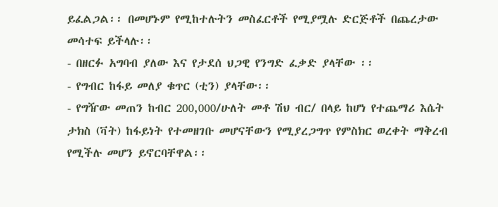ይፈልጋል፡፡ በመሆኑም የሚከተሉትን መስፈርቶች የሚያሟሉ ድርጅቶች በጨረታው መሳተፍ ይችላሉ፡፡
- በዘርፉ አግባብ ያለው እና የታደሰ ህጋዊ የንግድ ፈቃድ ያላቸው ፡፡
- የግብር ከፋይ መለያ ቁጥር (ቲን) ያላቸው፡፡
- የግዥው መጠን ከብር 200,000/ሁለት መቶ ሽህ ብር/ በላይ ከሆነ የተጨማሪ እሴት ታክስ (ቫት) ከፋይነት የተመዘገቡ መሆናቸውን የሚያረጋግጥ የምስክር ወረቀት ማቅረብ የሚችሉ መሆን ይኖርባቸዋል፡፡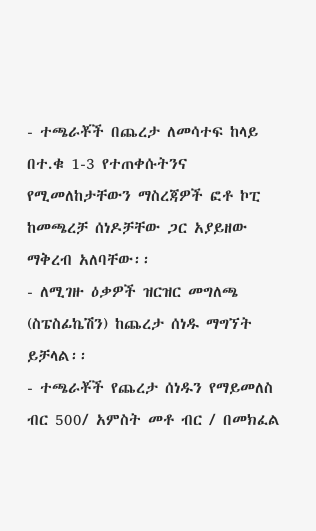- ተጫራቾች በጨረታ ለመሳተፍ ከላይ በተ.ቁ 1-3 የተጠቀሱትንና የሚመለከታቸውን ማስረጃዎች ፎቶ ኮፒ ከመጫረቻ ሰነዶቻቸው ጋር አያይዘው ማቅረብ አለባቸው፡፡
- ለሚገዙ ዕቃዎች ዝርዝር መግለጫ (ስፔስፊኬሽን) ከጨረታ ሰነዱ ማግኘት ይቻላል፡፡
- ተጫራቾች የጨረታ ሰነዱን የማይመለስ ብር 500/ አምስት መቶ ብር / በመክፈል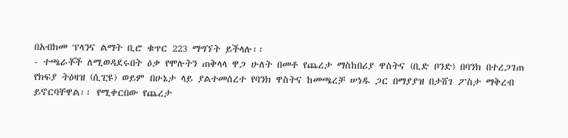በአብክመ ፕላንና ልማት ቢሮ ቁጥር 223 ማግኘት ይችላሉ፡፡
- ተጫራቾች ለሚወዳደሩበት ዕቃ የሞሉትን ጠቅላላ ዋጋ ሁለት በመቶ የጨረታ ማስከበሪያ ዋስትና (ቢድ ቦንድ) በባንክ በተረጋገጠ የክፍያ ትዕዛዝ (ሲፒዩ) ወይም በሁኔታ ላይ ያልተመሰረተ የባንክ ዋስትና ከመጫረቻ ሠነዱ ጋር በማያያዝ በታሸገ ፖስታ ማቅረብ ይኖርባቸዋል፡፡ የሚቀርበው የጨረታ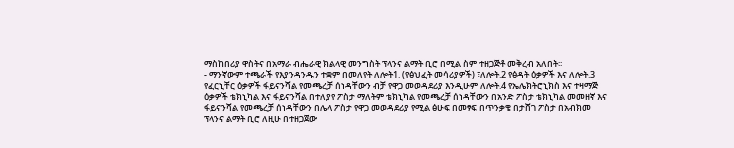ማስከበሪያ ዋስትና በአማራ ብሔራዊ ክልላዊ መንግስት ፕላንና ልማት ቢሮ በሚል ስም ተዘጋጅቶ መቅረብ አለበት፡፡
- ማንኛውም ተጫራች የእያንዳንዱን ተቋም በመለየት ለሎት1. (የፅህፈት መሳሪያዎች) ፣ለሎት.2 የፅዳት ዕቃዎች እና ለሎት.3 የፈርኒቸር ዕቃዎች ፋይናንሻል የመጫረቻ ሰነዳቸውን ብቻ የዋጋ መወዳደሪያ እንዲሁም ለሎት.4 የኤሌክትሮኒክስ እና ተዛማጅ ዕቃዎች ቴክኒካል እና ፋይናንሻል በተለያየ ፖስታ ማለትም ቴክኒካል የመጫረቻ ሰነዳቸውን በአንድ ፖስታ ቴክኒካል መመዘኛ እና ፋይናንሻል የመጫረቻ ሰነዳቸውን በሌላ ፖስታ የዋጋ መወዳደሪያ የሚል ፅሁፍ በመፃፍ በጥንቃቄ በታሸገ ፖስታ በአብክመ ፕላንና ልማት ቢሮ ለዚሁ በተዘጋጀው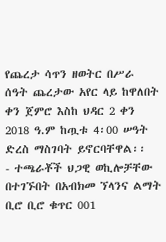የጨረታ ሳጥን ዘወትር በሥራ ሰዓት ጨረታው አየር ላይ ከዋለበት ቀን ጀምሮ እስከ ህዳር 2 ቀን 2018 ዓ.ም ከጧቱ 4፡00 ሠዓት ድረስ ማስገባት ይኖርባቸዋል፡፡
- ተጫራቾች ህጋዊ ወኪሎቻቸው በተገኙበት በአብክመ ኘላንና ልማት ቢሮ ቢሮ ቁጥር 001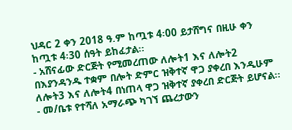ህዳር 2 ቀን 2018 ዓ.ም ከጧቱ 4፡00 ይታሸግና በዚሁ ቀን ከጧቱ 4፡30 ሰዓት ይከፈታል፡፡
- አሸናፊው ድርጅት የሚመረጠው ለሎት1 እና ለሎት2 በእያንዳንዱ ተቋም በሎት ድምር ዝቅተኛ ዋጋ ያቀረበ እንዲሁም ለሎት3 እና ለሎት4 በነጠላ ዋጋ ዝቅተኛ ያቀረበ ድርጅት ይሆናል፡፡
- መ/ቤቱ የተሻለ አማራጭ ካገኘ ጨረታውን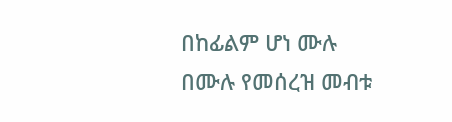በከፊልም ሆነ ሙሉ በሙሉ የመሰረዝ መብቱ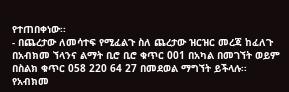የተጠበቀነው፡፡
- በጨረታው ለመሳተፍ የሚፈልጉ ስለ ጨረታው ዝርዝር መረጃ ከፈለጉ በአብክመ ኘላንና ልማት ቢሮ ቢሮ ቁጥር 001 በአካል በመገኘት ወይም በስልክ ቁጥር 058 220 64 27 በመደወል ማግኘት ይችላሉ፡፡
የአብክመ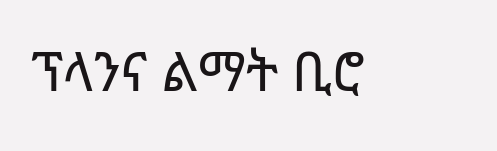ፕላንና ልማት ቢሮ